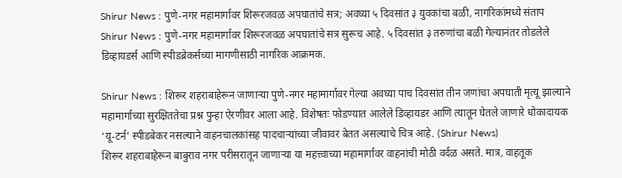Shirur News : पुणे-नगर महामार्गावर शिरूरजवळ अपघातांचे सत्र; अवघ्या ५ दिवसांत ३ युवकांचा बळी, नागरिकांमध्ये संताप
Shirur News : पुणे-नगर महामार्गावर शिरूरजवळ अपघातांचे सत्र सुरूच आहे. ५ दिवसांत ३ तरुणांचा बळी गेल्यानंतर तोडलेले डिव्हायडर्स आणि स्पीडब्रेकर्सच्या मागणीसाठी नागरिक आक्रमक.

Shirur News : शिरूर शहराबाहेरून जाणाऱ्या पुणे-नगर महामार्गावर गेल्या अवघ्या पाच दिवसांत तीन जणांचा अपघाती मृत्यू झाल्याने महामार्गाच्या सुरक्षिततेचा प्रश्न पुन्हा ऐरणीवर आला आहे. विशेषतः फोडण्यात आलेले डिव्हायडर आणि त्यातून घेतले जाणारे धोकादायक ‘यू-टर्न’ स्पीडबेकर नसल्याने वाहनचालकांसह पादचाऱ्यांच्या जीवावर बेतत असल्याचे चित्र आहे. (Shirur News)
शिरूर शहराबाहेरून बाबुराव नगर परीसरातून जाणाऱ्या या महत्त्वाच्या महामार्गावर वाहनांची मोठी वर्दळ असते. मात्र, वाहतूक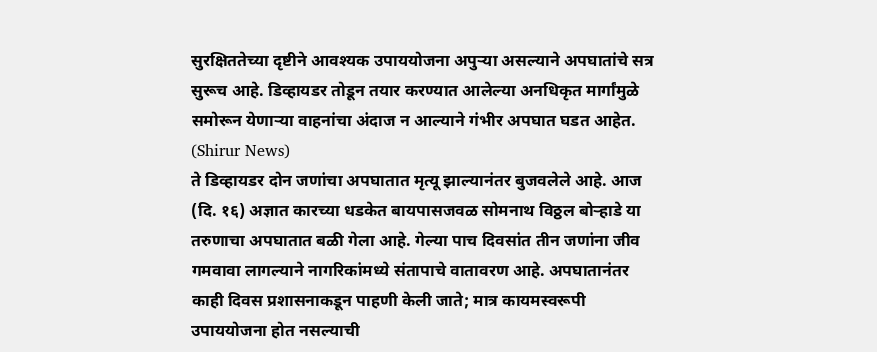सुरक्षिततेच्या दृष्टीने आवश्यक उपाययोजना अपुऱ्या असल्याने अपघातांचे सत्र सुरूच आहे. डिव्हायडर तोडून तयार करण्यात आलेल्या अनधिकृत मार्गांमुळे समोरून येणाऱ्या वाहनांचा अंदाज न आल्याने गंभीर अपघात घडत आहेत. (Shirur News)
ते डिव्हायडर दोन जणांचा अपघातात मृत्यू झाल्यानंतर बुजवलेले आहे. आज (दि. १६) अज्ञात कारच्या धडकेत बायपासजवळ सोमनाथ विठ्ठल बोऱ्हाडे या तरुणाचा अपघातात बळी गेला आहे. गेल्या पाच दिवसांत तीन जणांना जीव गमवावा लागल्याने नागरिकांमध्ये संतापाचे वातावरण आहे. अपघातानंतर काही दिवस प्रशासनाकडून पाहणी केली जाते; मात्र कायमस्वरूपी उपाययोजना होत नसल्याची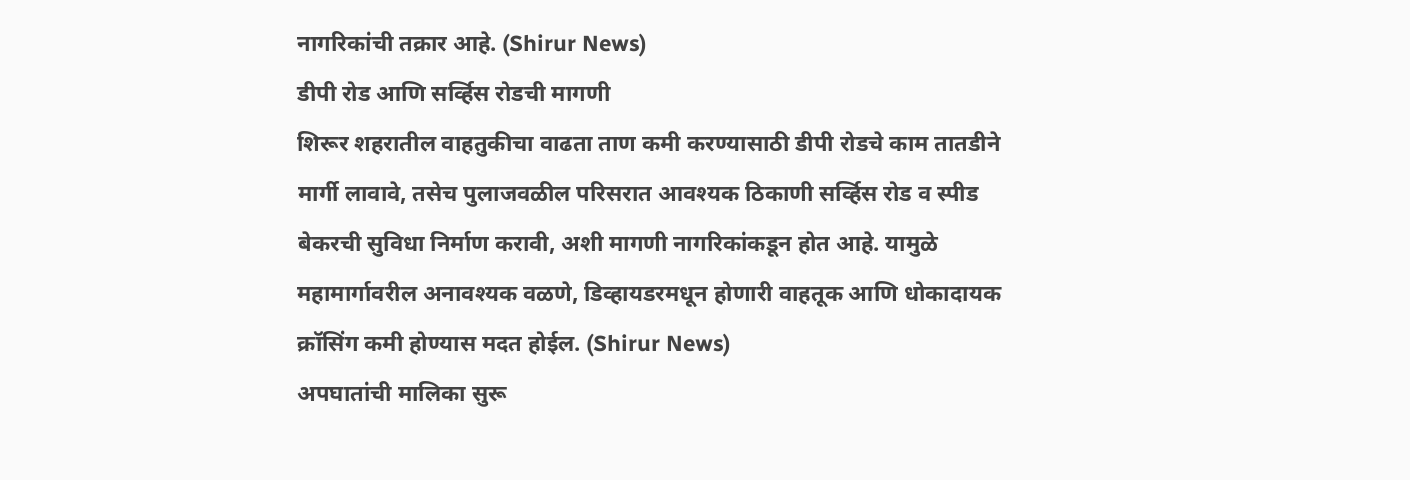नागरिकांची तक्रार आहे. (Shirur News)
डीपी रोड आणि सर्व्हिस रोडची मागणी
शिरूर शहरातील वाहतुकीचा वाढता ताण कमी करण्यासाठी डीपी रोडचे काम तातडीने मार्गी लावावे, तसेच पुलाजवळील परिसरात आवश्यक ठिकाणी सर्व्हिस रोड व स्पीड बेकरची सुविधा निर्माण करावी, अशी मागणी नागरिकांकडून होत आहे. यामुळे महामार्गावरील अनावश्यक वळणे, डिव्हायडरमधून होणारी वाहतूक आणि धोकादायक क्रॉसिंग कमी होण्यास मदत होईल. (Shirur News)
अपघातांची मालिका सुरू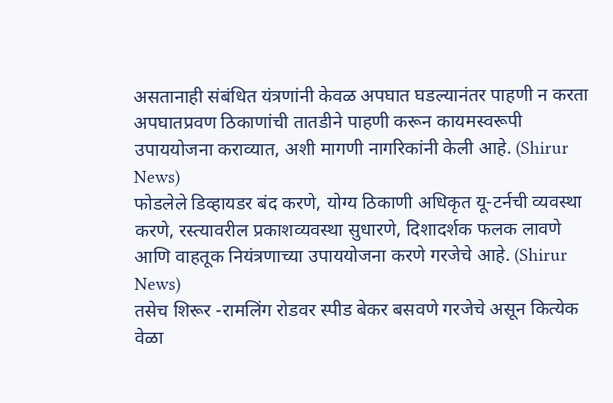असतानाही संबंधित यंत्रणांनी केवळ अपघात घडल्यानंतर पाहणी न करता अपघातप्रवण ठिकाणांची तातडीने पाहणी करून कायमस्वरूपी उपाययोजना कराव्यात, अशी मागणी नागरिकांनी केली आहे. (Shirur News)
फोडलेले डिव्हायडर बंद करणे, योग्य ठिकाणी अधिकृत यू-टर्नची व्यवस्था करणे, रस्त्यावरील प्रकाशव्यवस्था सुधारणे, दिशादर्शक फलक लावणे आणि वाहतूक नियंत्रणाच्या उपाययोजना करणे गरजेचे आहे. (Shirur News)
तसेच शिरूर -रामलिंग रोडवर स्पीड बेकर बसवणे गरजेचे असून कित्येक वेळा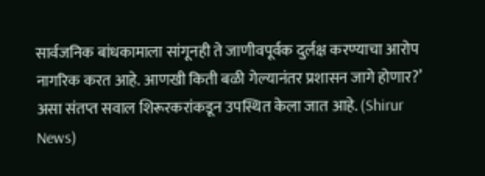सार्वजनिक बांधकामाला सांगूनही ते जाणीवपूर्वक दुर्लक्ष करण्याचा आरोप नागरिक करत आहे. आणखी किती बळी गेल्यानंतर प्रशासन जागे होणार?’ असा संतप्त सवाल शिरूरकरांकडून उपस्थित केला जात आहे. (Shirur News)